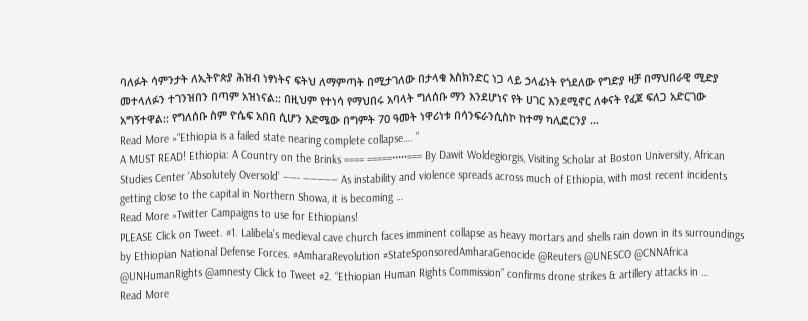ባለፉት ሳምንታት ለኢትዮጵያ ሕዝብ ነፃነትና ፍትህ ለማምጣት በሚታገለው በታላቁ እስክንድር ነጋ ላይ ኃላፊነት የጎደለው የግድያ ዛቻ በማህበራዊ ሚድያ መተላለፉን ተገንዝበን በጣም አዝነናል:: በዚህም የተነሳ የማህበሩ አባላት ግለሰቡ ማን እንደሆነና የት ሀገር እንደሚኖር ለቀናት የፈጀ ፍለጋ አድርገው አግኝተዋል:: የግለሰቡ ስም ዮሴፍ አበበ ሲሆን እድሜው በግምት 70 ዓመት ነዋሪነቱ በሳንፍራንሲስኮ ከተማ ካሊፎርንያ …
Read More »“Ethiopia is a failed state nearing complete collapse…. ”
A MUST READ! Ethiopia: A Country on the Brinks ==== =====•••••=== By Dawit Woldegiorgis, Visiting Scholar at Boston University, African Studies Center ‘Absolutely Oversold’ ——- ————— As instability and violence spreads across much of Ethiopia, with most recent incidents getting close to the capital in Northern Showa, it is becoming …
Read More »Twitter Campaigns to use for Ethiopians!
PLEASE Click on Tweet. #1. Lalibela’s medieval cave church faces imminent collapse as heavy mortars and shells rain down in its surroundings by Ethiopian National Defense Forces. #AmharaRevolution #StateSponsoredAmharaGenocide @Reuters @UNESCO @CNNAfrica @UNHumanRights @amnesty Click to Tweet #2. “Ethiopian Human Rights Commission” confirms drone strikes & artillery attacks in …
Read More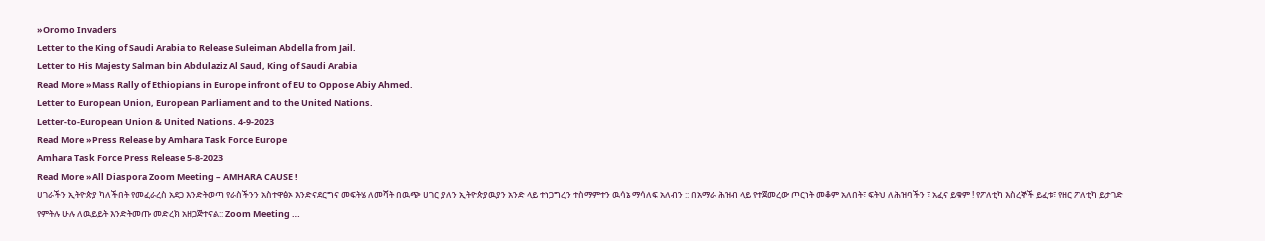»Oromo Invaders
Letter to the King of Saudi Arabia to Release Suleiman Abdella from Jail.
Letter to His Majesty Salman bin Abdulaziz Al Saud, King of Saudi Arabia
Read More »Mass Rally of Ethiopians in Europe infront of EU to Oppose Abiy Ahmed.
Letter to European Union, European Parliament and to the United Nations.
Letter-to-European Union & United Nations. 4-9-2023
Read More »Press Release by Amhara Task Force Europe
Amhara Task Force Press Release 5-8-2023
Read More »All Diaspora Zoom Meeting – AMHARA CAUSE !
ሀገራችን ኢትዮጵያ ካለችበት የመፈራረስ አደጋ እንድትወጣ የራስችንን አስተዋፅኦ እንድናደርግና መፍትሄ ለመሻት በዉጭ ሀገር ያለን ኢትዮጵያዉያን አንድ ላይ ተነጋግረን ተስማምተን ዉሳኔ ማሳለፍ አለብን :: በአማራ ሕዝብ ላይ የተጀመረው ጦርነት መቆም አለበት፣ ፍትህ ለሕዝባችን ፣ አፈና ይቁም ! የፖለቲካ እስረኞች ይፈቱ፣ የዘር ፖለቲካ ይታገድ የምትሉ ሁሉ ለዉይይት እንድትመጡ መድረክ አዘጋጅተናል:: Zoom Meeting …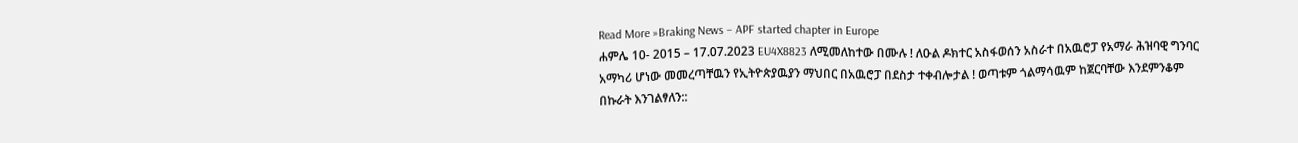Read More »Braking News – APF started chapter in Europe
ሐምሌ 10- 2015 – 17.07.2023 EU4X8823 ለሚመለከተው በሙሉ ! ለዑል ዶክተር አስፋወሰን አስራተ በአዉሮፓ የአማራ ሕዝባዊ ግንባር አማካሪ ሆነው መመረጣቸዉን የኢትዮጵያዉያን ማህበር በአዉሮፓ በደስታ ተቀብሎታል ! ወጣቱም ጎልማሳዉም ከጀርባቸው እንደምንቆም በኩራት እንገልፃለን::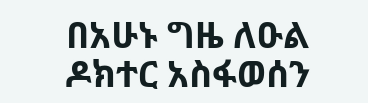በአሁኑ ግዜ ለዑል ዶክተር አስፋወሰን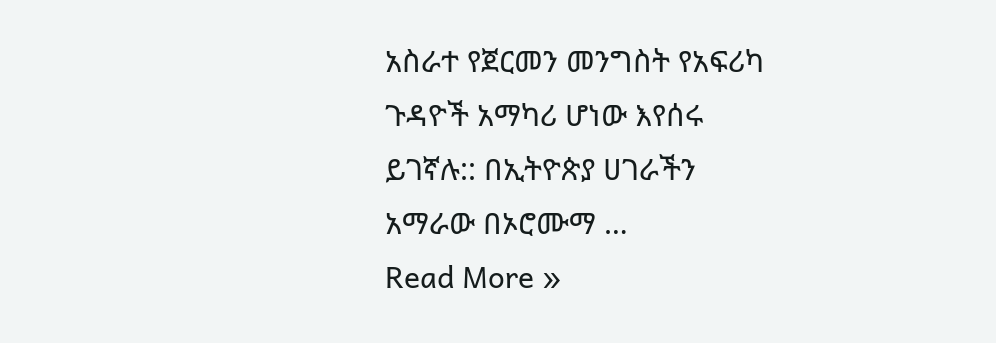አስራተ የጀርመን መንግስት የአፍሪካ ጉዳዮች አማካሪ ሆነው እየሰሩ ይገኛሉ:: በኢትዮጵያ ሀገራችን አማራው በኦሮሙማ …
Read More »